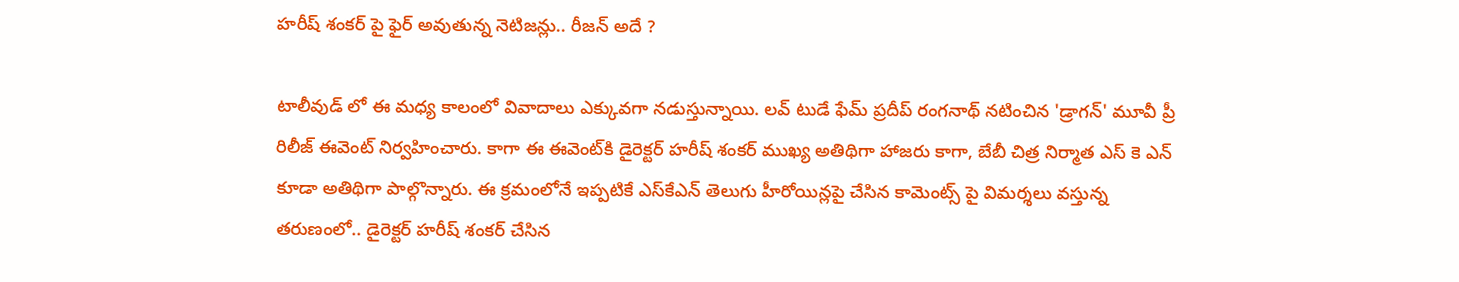హరీష్ శంకర్ పై ఫైర్ అవుతున్న నెటిజన్లు.. రీజన్ అదే ?

టాలీవుడ్ లో ఈ మధ్య కాలంలో వివాదాలు ఎక్కువగా నడుస్తున్నాయి. లవ్ టుడే ఫేమ్ ప్రదీప్ రంగనాథ్ నటించిన 'డ్రాగన్' మూవీ ప్రీ రిలీజ్ ఈవెంట్ నిర్వహించారు. కాగా ఈ ఈవెంట్‌కి డైరెక్టర్ హరీష్ శంకర్ ముఖ్య అతిథిగా హాజరు కాగా, బేబీ చిత్ర నిర్మాత ఎస్ కె ఎన్ కూడా అతిథిగా పాల్గొన్నారు. ఈ క్రమంలోనే ఇప్పటికే ఎస్‌కేఎన్ తెలుగు హీరోయిన్లపై చేసిన కామెంట్స్ పై విమర్శలు వస్తున్న తరుణంలో.. డైరెక్టర్ హరీష్ శంకర్ చేసిన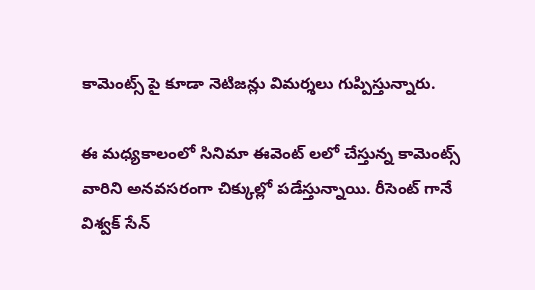కామెంట్స్ పై కూడా నెటిజన్లు విమర్శలు గుప్పిస్తున్నారు.

ఈ మధ్యకాలంలో సినిమా ఈవెంట్ లలో చేస్తున్న కామెంట్స్ వారిని అనవసరంగా చిక్కుల్లో పడేస్తున్నాయి. రీసెంట్ గానే విశ్వక్ సేన్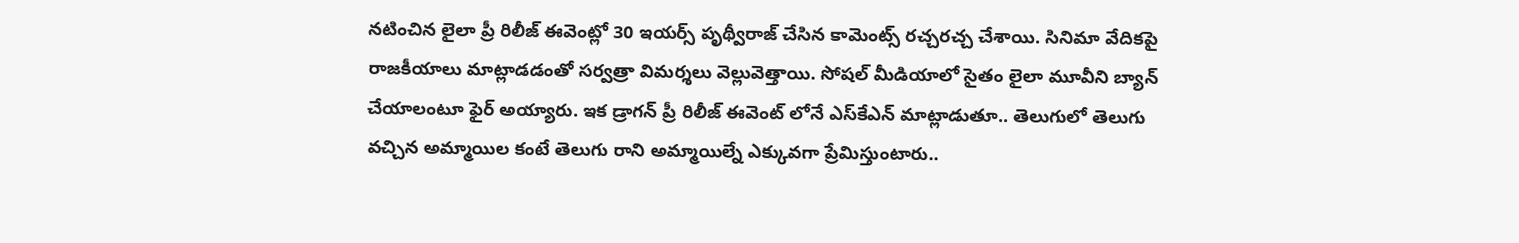నటించిన లైలా ప్రీ రిలీజ్ ఈవెంట్లో 30 ఇయర్స్ పృథ్వీరాజ్ చేసిన కామెంట్స్ రచ్చరచ్చ చేశాయి. సినిమా వేదికపై రాజకీయాలు మాట్లాడడంతో సర్వత్రా విమర్శలు వెల్లువెత్తాయి. సోషల్ మీడియాలో సైతం లైలా మూవీని బ్యాన్ చేయాలంటూ ఫైర్ అయ్యారు. ఇక డ్రాగన్ ప్రీ రిలీజ్ ఈవెంట్ లోనే ఎస్‌కేఎన్ మాట్లాడుతూ.. తెలుగులో తెలుగు వచ్చిన అమ్మాయిల కంటే తెలుగు రాని అమ్మాయిల్నే ఎక్కువగా ప్రేమిస్తుంటారు..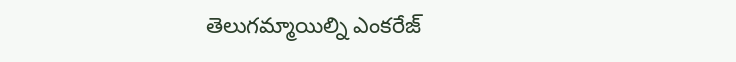తెలుగమ్మాయిల్ని ఎంకరేజ్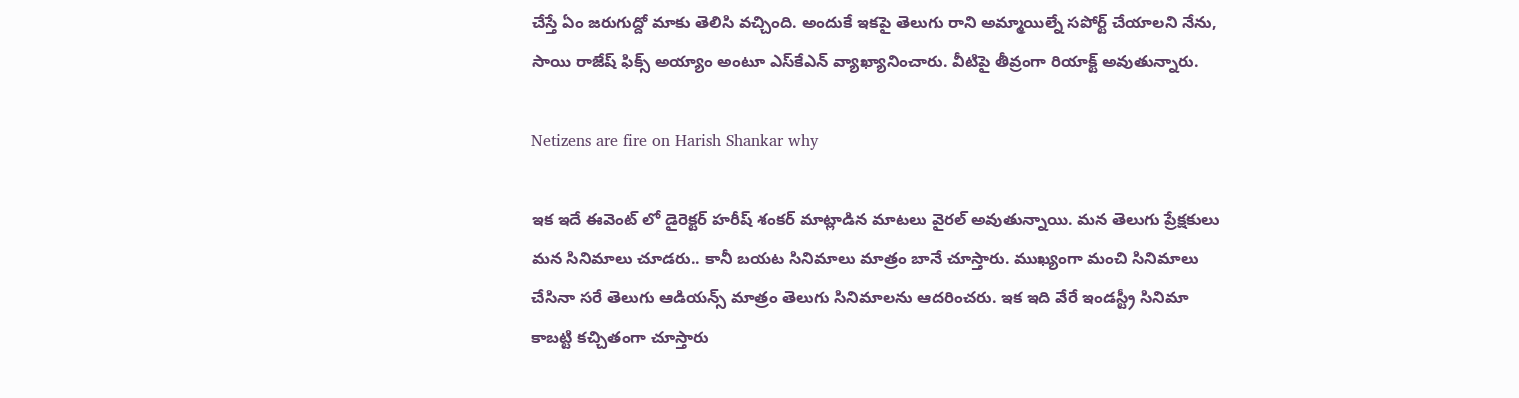చేస్తే ఏం జరుగుద్దో మాకు తెలిసి వచ్చింది. అందుకే ఇకపై తెలుగు రాని అమ్మాయిల్నే సపోర్ట్ చేయాలని నేను, సాయి రాజేష్ ఫిక్స్ అయ్యాం అంటూ ఎస్‌కేఎన్ వ్యాఖ్యానించారు. వీటిపై తీవ్రంగా రియాక్ట్ అవుతున్నారు.

Netizens are fire on Harish Shankar why

ఇక ఇదే ఈవెంట్ లో డైరెక్టర్ హరీష్ శంకర్ మాట్లాడిన మాటలు వైరల్ అవుతున్నాయి. మన తెలుగు ప్రేక్షకులు మన సినిమాలు చూడరు.. కానీ బయట సినిమాలు మాత్రం బానే చూస్తారు. ముఖ్యంగా మంచి సినిమాలు చేసినా సరే తెలుగు ఆడియన్స్ మాత్రం తెలుగు సినిమాలను ఆదరించరు. ఇక ఇది వేరే ఇండస్ట్రీ సినిమా కాబట్టి కచ్చితంగా చూస్తారు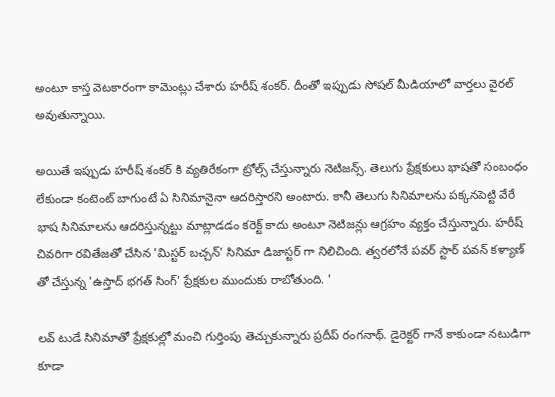అంటూ కాస్త వెటకారంగా కామెంట్లు చేశారు హరీష్ శంకర్. దీంతో ఇప్పుడు సోషల్ మీడియాలో వార్తలు వైరల్ అవుతున్నాయి.

అయితే ఇప్పుడు హరీష్ శంకర్ కి వ్యతిరేకంగా ట్రోల్స్ చేస్తున్నారు నెటిజన్స్. తెలుగు ప్రేక్షకులు భాషతో సంబంధం లేకుండా కంటెంట్ బాగుంటే ఏ సినిమానైనా ఆదరిస్తారని అంటారు. కానీ తెలుగు సినిమాలను పక్కనపెట్టి వేరే భాష సినిమాలను ఆదరిస్తున్నట్టు మాట్లాడడం కరెక్ట్ కాదు అంటూ నెటిజన్లు ఆగ్రహం వ్యక్తం చేస్తున్నారు. హరీష్ చివరిగా రవితేజతో చేసిన 'మిస్టర్ బచ్చన్' సినిమా డిజాస్టర్ గా నిలిచింది. త్వరలోనే పవర్ స్టార్ పవన్ కళ్యాణ్ తో చేస్తున్న 'ఉస్తాద్ భగత్ సింగ్' ప్రేక్షకుల ముందుకు రాబోతుంది. '

లవ్ టుడే సినిమాతో ప్రేక్షకుల్లో మంచి గుర్తింపు తెచ్చుకున్నారు ప్రదీప్ రంగనాథ్. డైరెక్టర్ గానే కాకుండా నటుడిగా కూడా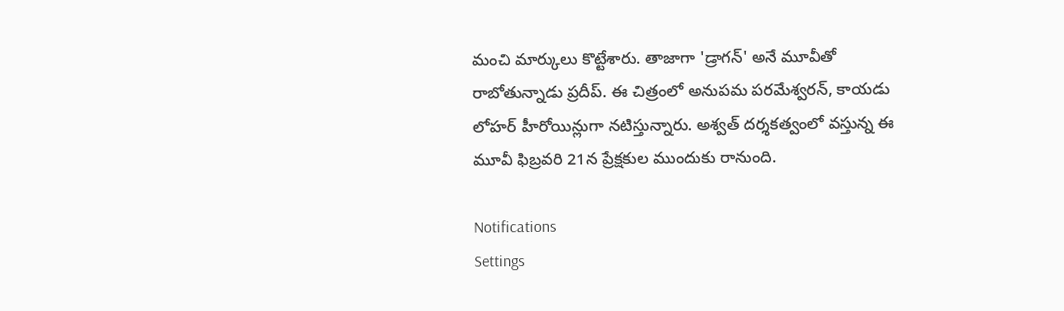మంచి మార్కులు కొట్టేశారు. తాజాగా 'డ్రాగన్' అనే మూవీతో రాబోతున్నాడు ప్రదీప్. ఈ చిత్రంలో అనుపమ పరమేశ్వరన్, కాయడు లోహర్ హీరోయిన్లుగా నటిస్తున్నారు. అశ్వత్ దర్శకత్వంలో వస్తున్న ఈ మూవీ ఫిబ్రవరి 21న ప్రేక్షకుల ముందుకు రానుంది.

Notifications
Settings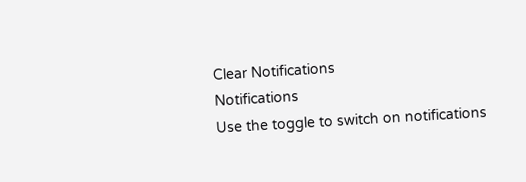Clear Notifications
Notifications
Use the toggle to switch on notifications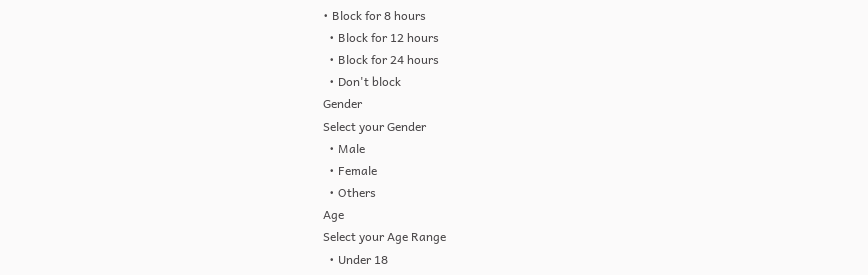• Block for 8 hours
  • Block for 12 hours
  • Block for 24 hours
  • Don't block
Gender
Select your Gender
  • Male
  • Female
  • Others
Age
Select your Age Range
  • Under 18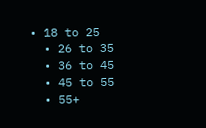• 18 to 25
  • 26 to 35
  • 36 to 45
  • 45 to 55
  • 55+